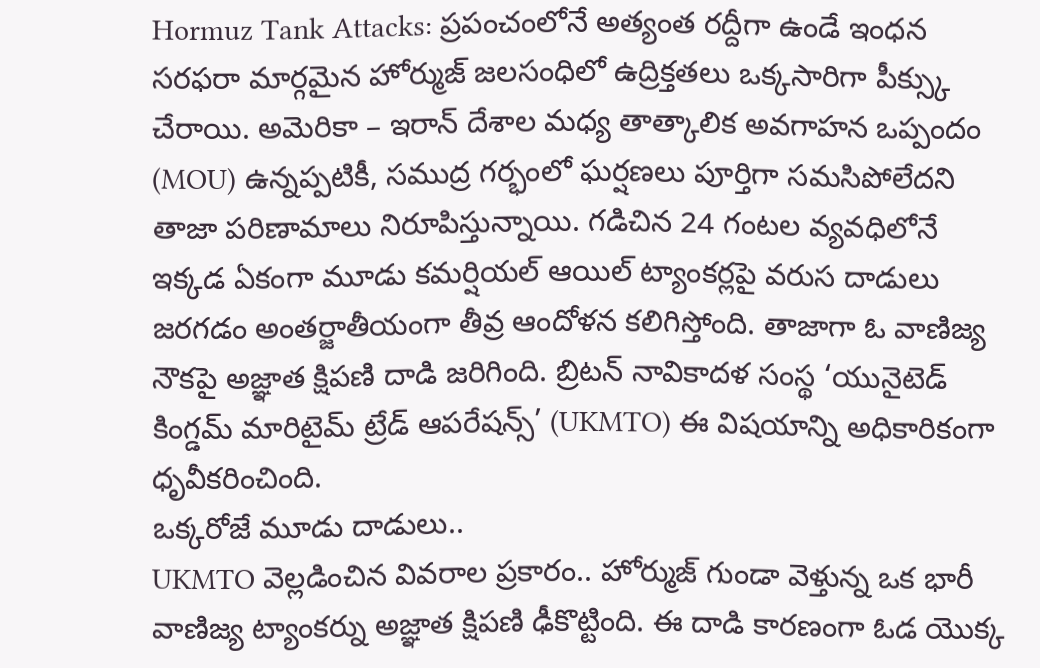Hormuz Tank Attacks: ప్రపంచంలోనే అత్యంత రద్దీగా ఉండే ఇంధన సరఫరా మార్గమైన హోర్ముజ్ జలసంధిలో ఉద్రిక్తతలు ఒక్కసారిగా పీక్స్కు చేరాయి. అమెరికా – ఇరాన్ దేశాల మధ్య తాత్కాలిక అవగాహన ఒప్పందం (MOU) ఉన్నప్పటికీ, సముద్ర గర్భంలో ఘర్షణలు పూర్తిగా సమసిపోలేదని తాజా పరిణామాలు నిరూపిస్తున్నాయి. గడిచిన 24 గంటల వ్యవధిలోనే ఇక్కడ ఏకంగా మూడు కమర్షియల్ ఆయిల్ ట్యాంకర్లపై వరుస దాడులు జరగడం అంతర్జాతీయంగా తీవ్ర ఆందోళన కలిగిస్తోంది. తాజాగా ఓ వాణిజ్య నౌకపై అజ్ఞాత క్షిపణి దాడి జరిగింది. బ్రిటన్ నావికాదళ సంస్థ ‘యునైటెడ్ కింగ్డమ్ మారిటైమ్ ట్రేడ్ ఆపరేషన్స్’ (UKMTO) ఈ విషయాన్ని అధికారికంగా ధృవీకరించింది.
ఒక్కరోజే మూడు దాడులు..
UKMTO వెల్లడించిన వివరాల ప్రకారం.. హోర్ముజ్ గుండా వెళ్తున్న ఒక భారీ వాణిజ్య ట్యాంకర్ను అజ్ఞాత క్షిపణి ఢీకొట్టింది. ఈ దాడి కారణంగా ఓడ యొక్క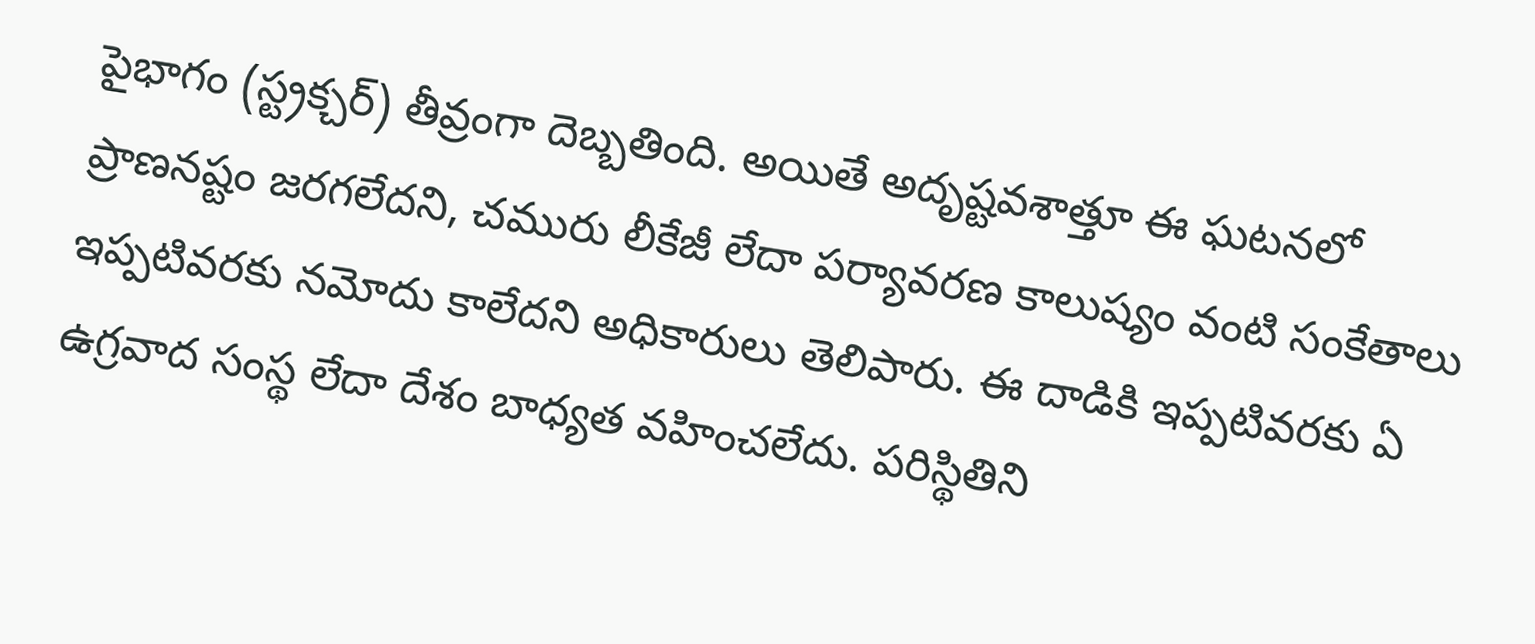పైభాగం (స్ట్రక్చర్) తీవ్రంగా దెబ్బతింది. అయితే అదృష్టవశాత్తూ ఈ ఘటనలో ప్రాణనష్టం జరగలేదని, చమురు లీకేజీ లేదా పర్యావరణ కాలుష్యం వంటి సంకేతాలు ఇప్పటివరకు నమోదు కాలేదని అధికారులు తెలిపారు. ఈ దాడికి ఇప్పటివరకు ఏ ఉగ్రవాద సంస్థ లేదా దేశం బాధ్యత వహించలేదు. పరిస్థితిని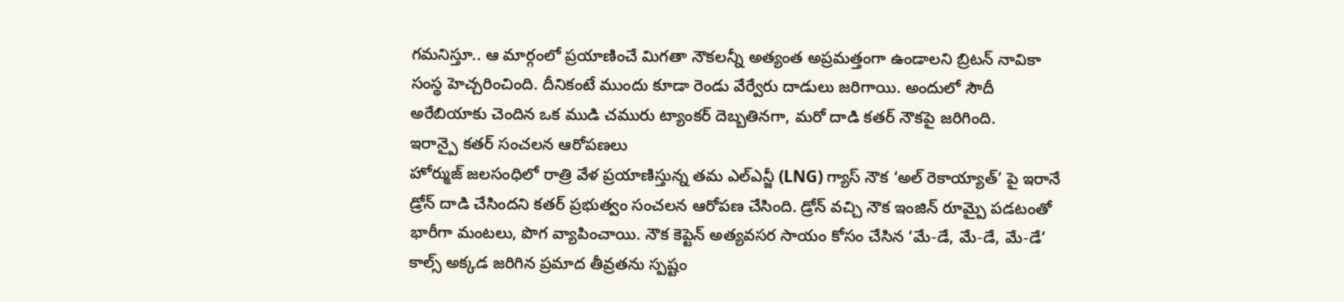గమనిస్తూ.. ఆ మార్గంలో ప్రయాణించే మిగతా నౌకలన్నీ అత్యంత అప్రమత్తంగా ఉండాలని బ్రిటన్ నావికా సంస్థ హెచ్చరించింది. దీనికంటే ముందు కూడా రెండు వేర్వేరు దాడులు జరిగాయి. అందులో సౌదీ అరేబియాకు చెందిన ఒక ముడి చమురు ట్యాంకర్ దెబ్బతినగా, మరో దాడి కతర్ నౌకపై జరిగింది.
ఇరాన్పై కతర్ సంచలన ఆరోపణలు
హోర్ముజ్ జలసంధిలో రాత్రి వేళ ప్రయాణిస్తున్న తమ ఎల్ఎన్జీ (LNG) గ్యాస్ నౌక ‘అల్ రెకాయ్యాత్’ పై ఇరానే డ్రోన్ దాడి చేసిందని కతర్ ప్రభుత్వం సంచలన ఆరోపణ చేసింది. డ్రోన్ వచ్చి నౌక ఇంజిన్ రూమ్పై పడటంతో భారీగా మంటలు, పొగ వ్యాపించాయి. నౌక కెప్టెన్ అత్యవసర సాయం కోసం చేసిన ‘మే-డే, మే-డే, మే-డే’ కాల్స్ అక్కడ జరిగిన ప్రమాద తీవ్రతను స్పష్టం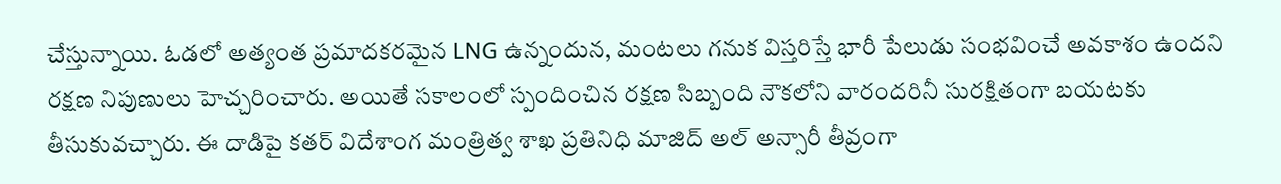చేస్తున్నాయి. ఓడలో అత్యంత ప్రమాదకరమైన LNG ఉన్నందున, మంటలు గనుక విస్తరిస్తే భారీ పేలుడు సంభవించే అవకాశం ఉందని రక్షణ నిపుణులు హెచ్చరించారు. అయితే సకాలంలో స్పందించిన రక్షణ సిబ్బంది నౌకలోని వారందరినీ సురక్షితంగా బయటకు తీసుకువచ్చారు. ఈ దాడిపై కతర్ విదేశాంగ మంత్రిత్వ శాఖ ప్రతినిధి మాజిద్ అల్ అన్సారీ తీవ్రంగా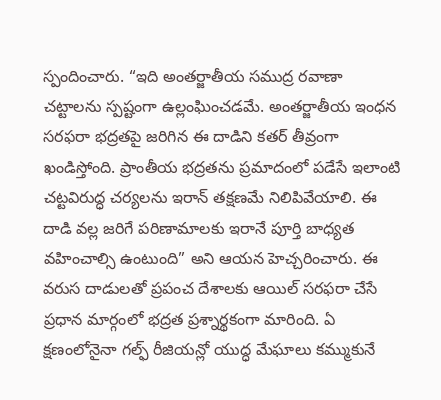స్పందించారు. “ఇది అంతర్జాతీయ సముద్ర రవాణా చట్టాలను స్పష్టంగా ఉల్లంఘించడమే. అంతర్జాతీయ ఇంధన సరఫరా భద్రతపై జరిగిన ఈ దాడిని కతర్ తీవ్రంగా ఖండిస్తోంది. ప్రాంతీయ భద్రతను ప్రమాదంలో పడేసే ఇలాంటి చట్టవిరుద్ధ చర్యలను ఇరాన్ తక్షణమే నిలిపివేయాలి. ఈ దాడి వల్ల జరిగే పరిణామాలకు ఇరానే పూర్తి బాధ్యత వహించాల్సి ఉంటుంది” అని ఆయన హెచ్చరించారు. ఈ వరుస దాడులతో ప్రపంచ దేశాలకు ఆయిల్ సరఫరా చేసే ప్రధాన మార్గంలో భద్రత ప్రశ్నార్థకంగా మారింది. ఏ క్షణంలోనైనా గల్ఫ్ రీజియన్లో యుద్ధ మేఘాలు కమ్ముకునే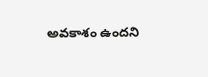అవకాశం ఉందని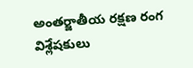అంతర్జాతీయ రక్షణ రంగ విశ్లేషకులు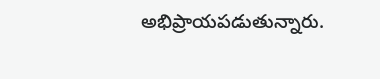అభిప్రాయపడుతున్నారు.